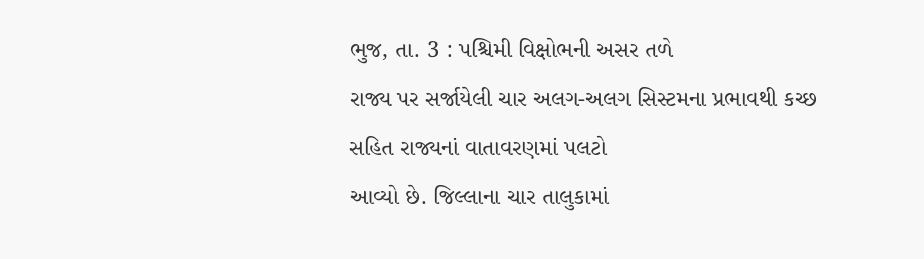ભુજ, તા. 3 : પશ્ચિમી વિક્ષોભની અસર તળે
રાજ્ય પર સર્જાયેલી ચાર અલગ-અલગ સિસ્ટમના પ્રભાવથી કચ્છ સહિત રાજ્યનાં વાતાવરણમાં પલટો
આવ્યો છે. જિલ્લાના ચાર તાલુકામાં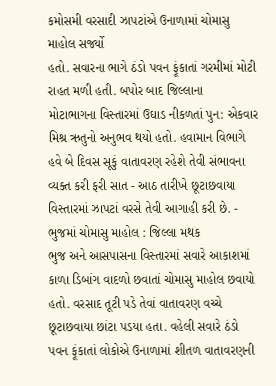કમોસમી વરસાદી ઝાપટાંએ ઉનાળામાં ચોમાસુ માહોલ સર્જ્યો
હતો. સવારના ભાગે ઠંડો પવન ફૂંકાતાં ગરમીમાં મોટી રાહત મળી હતી. બપોર બાદ જિલ્લાના
મોટાભાગના વિસ્તારમાં ઉઘાડ નીકળતાં પુન: એકવાર મિશ્ર ઋતુનો અનુભવ થયો હતો. હવામાન વિભાગે
હવે બે દિવસ સૂકું વાતાવરણ રહેશે તેવી સંભાવના વ્યક્ત કરી ફરી સાત - આઠ તારીખે છૂટાછવાયા
વિસ્તારમાં ઝાપટાં વરસે તેવી આગાહી કરી છે. - ભુજમાં ચોમાસુ માહોલ : જિલ્લા મથક
ભુજ અને આસપાસના વિસ્તારમાં સવારે આકાશમાં કાળા ડિબાંગ વાદળો છવાતાં ચોમાસુ માહોલ છવાયો
હતો. વરસાદ તૂટી પડે તેવાં વાતાવરણ વચ્ચે છૂટાછવાયા છાંટા પડયા હતા. વહેલી સવારે ઠંડો
પવન ફૂંકાતાં લોકોએ ઉનાળામાં શીતળ વાતાવરણની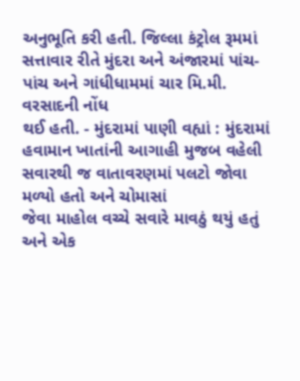અનુભૂતિ કરી હતી. જિલ્લા કંટ્રોલ રૂમમાં
સત્તાવાર રીતે મુંદરા અને અંજારમાં પાંચ-પાંચ અને ગાંધીધામમાં ચાર મિ.મી. વરસાદની નોંધ
થઈ હતી. - મુંદરામાં પાણી વહ્યાં : મુંદરામાં
હવામાન ખાતાંની આગાહી મુજબ વહેલી સવારથી જ વાતાવરણમાં પલટો જોવા મળ્યો હતો અને ચોમાસાં
જેવા માહોલ વચ્ચે સવારે માવઠું થયું હતું અને એક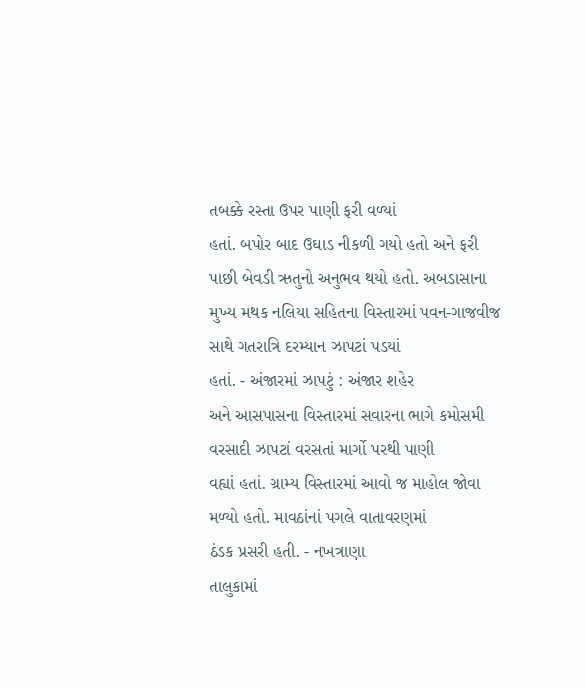તબક્કે રસ્તા ઉપર પાણી ફરી વળ્યાં
હતાં. બપોર બાદ ઉઘાડ નીકળી ગયો હતો અને ફરી પાછી બેવડી ઋતુનો અનુભવ થયો હતો. અબડાસાના
મુખ્ય મથક નલિયા સહિતના વિસ્તારમાં પવન-ગાજવીજ સાથે ગતરાત્રિ દરમ્યાન ઝાપટાં પડયાં
હતાં. - અંજારમાં ઝાપટું : અંજાર શહેર
અને આસપાસના વિસ્તારમાં સવારના ભાગે કમોસમી વરસાદી ઝાપટાં વરસતાં માર્ગો પરથી પાણી
વહ્યાં હતાં. ગ્રામ્ય વિસ્તારમાં આવો જ માહોલ જોવા મળ્યો હતો. માવઠાંનાં પગલે વાતાવરણમાં
ઠંડક પ્રસરી હતી. - નખત્રાણા
તાલુકામાં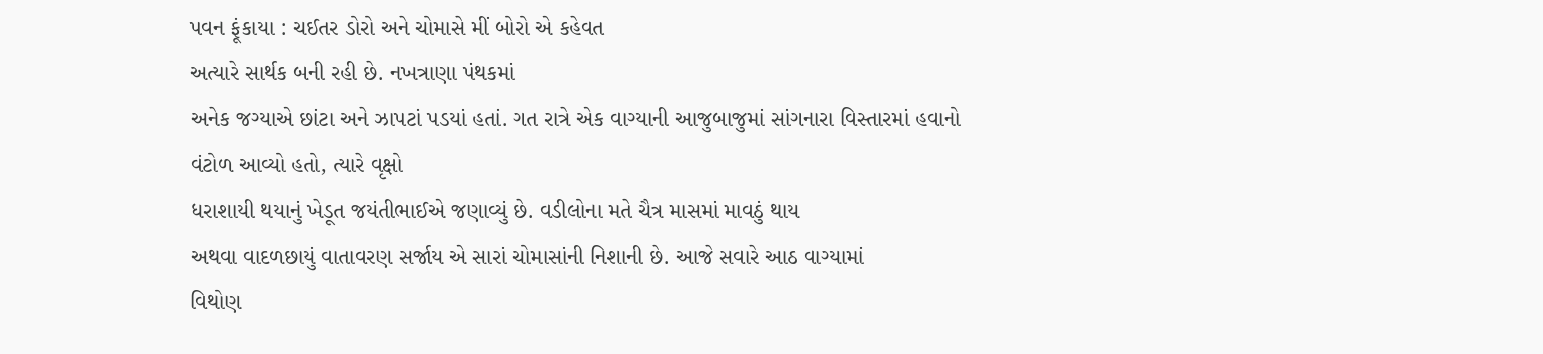પવન ફૂંકાયા : ચઈતર ડોરો અને ચોમાસે મીં બોરો એ કહેવત
અત્યારે સાર્થક બની રહી છે. નખત્રાણા પંથકમાં
અનેક જગ્યાએ છાંટા અને ઝાપટાં પડયાં હતાં. ગત રાત્રે એક વાગ્યાની આજુબાજુમાં સાંગનારા વિસ્તારમાં હવાનો
વંટોળ આવ્યો હતો, ત્યારે વૃક્ષો
ધરાશાયી થયાનું ખેડૂત જયંતીભાઈએ જણાવ્યું છે. વડીલોના મતે ચૈત્ર માસમાં માવઠું થાય
અથવા વાદળછાયું વાતાવરણ સર્જાય એ સારાં ચોમાસાંની નિશાની છે. આજે સવારે આઠ વાગ્યામાં
વિથોણ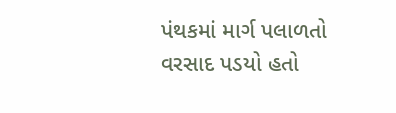પંથકમાં માર્ગ પલાળતો વરસાદ પડયો હતો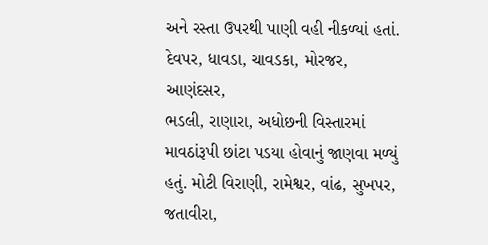અને રસ્તા ઉપરથી પાણી વહી નીકળ્યાં હતાં. દેવપર, ધાવડા, ચાવડકા, મોરજર, આણંદસર,
ભડલી, રાણારા, અધોછની વિસ્તારમાં
માવઠાંરૂપી છાંટા પડયા હોવાનું જાણવા મળ્યું હતું. મોટી વિરાણી, રામેશ્વર, વાંઢ, સુખપર,
જતાવીરા,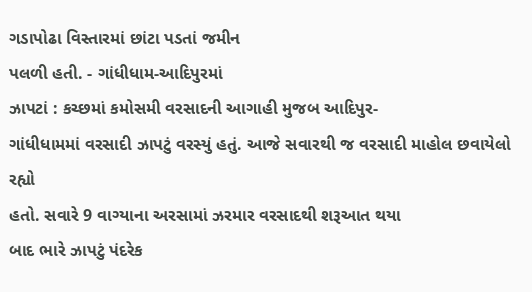ગડાપોઢા વિસ્તારમાં છાંટા પડતાં જમીન
પલળી હતી. - ગાંધીધામ-આદિપુરમાં
ઝાપટાં : કચ્છમાં કમોસમી વરસાદની આગાહી મુજબ આદિપુર-
ગાંધીધામમાં વરસાદી ઝાપટું વરસ્યું હતું. આજે સવારથી જ વરસાદી માહોલ છવાયેલો રહ્યો
હતો. સવારે 9 વાગ્યાના અરસામાં ઝરમાર વરસાદથી શરૂઆત થયા
બાદ ભારે ઝાપટું પંદરેક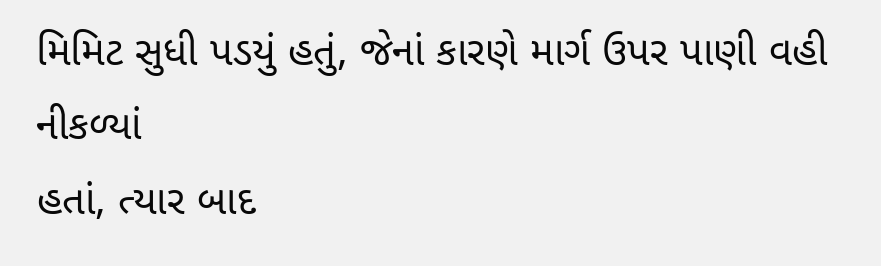મિમિટ સુધી પડયું હતું, જેનાં કારણે માર્ગ ઉપર પાણી વહી નીકળ્યાં
હતાં, ત્યાર બાદ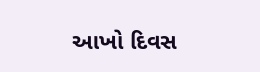આખો દિવસ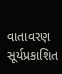વાતાવરણ સૂર્યપ્રકાશિત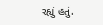રહ્યું હતું.